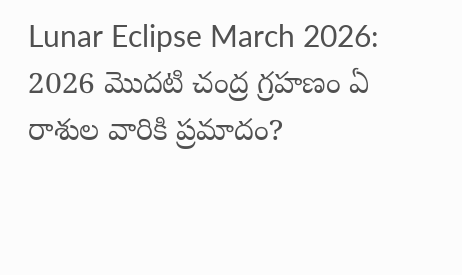Lunar Eclipse March 2026: 2026 మొదటి చంద్ర గ్రహణం ఏ రాశుల వారికి ప్రమాదం?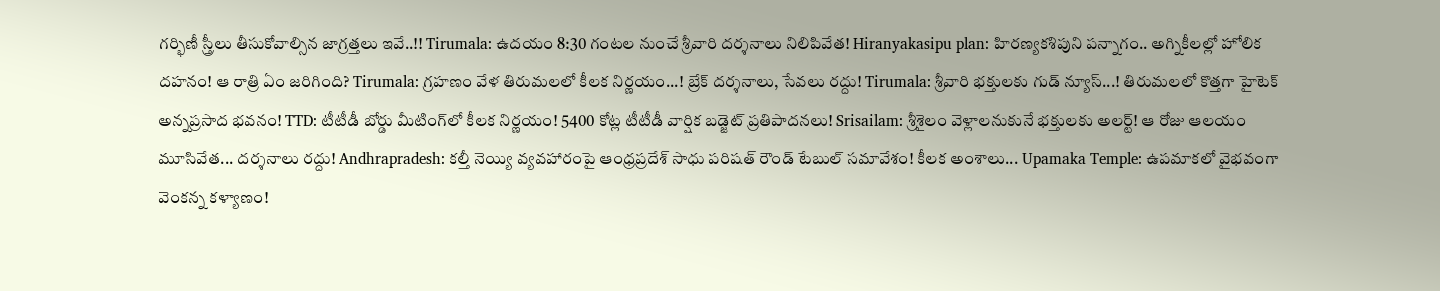గర్భిణీ స్త్రీలు తీసుకోవాల్సిన జాగ్రత్తలు ఇవే..!! Tirumala: ఉదయం 8:30 గంటల నుంచే శ్రీవారి దర్శనాలు నిలిపివేత! Hiranyakasipu plan: హిరణ్యకశిపుని పన్నాగం.. అగ్నికీలల్లో హోలిక దహనం! ఆ రాత్రి ఏం జరిగింది? Tirumala: గ్రహణం వేళ తిరుమలలో కీలక నిర్ణయం...! బ్రేక్ దర్శనాలు, సేవలు రద్దు! Tirumala: శ్రీవారి భక్తులకు గుడ్ న్యూస్...! తిరుమలలో కొత్తగా హైటెక్ అన్నప్రసాద భవనం! TTD: టీటీడీ బోర్డు మీటింగ్‌లో కీలక నిర్ణయం! 5400 కోట్ల టీటీడీ వార్షిక బడ్జెట్ ప్రతిపాదనలు! Srisailam: శ్రీశైలం వెళ్లాలనుకునే భక్తులకు అలర్ట్! ఆ రోజు ఆలయం మూసివేత... దర్శనాలు రద్దు! Andhrapradesh: కల్తీ నెయ్యి వ్యవహారంపై ఆంధ్రప్రదేశ్ సాధు పరిషత్ రౌండ్ టేబుల్ సమావేశం! కీలక అంశాలు... Upamaka Temple: ఉపమాకలో వైభవంగా వెంకన్న కళ్యాణం!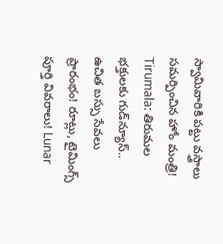స్వామివారికి పట్టు వస్త్రాలు సమర్పించిన హోం మంత్రి! Tirumala: తిరుమల భక్తులకు గుడ్‌న్యూస్.. ఉచిత బస్సు సేవలు ప్రారంభం! రూట్లు, టైమింగ్స్ పూర్తి వివరాలు! Lunar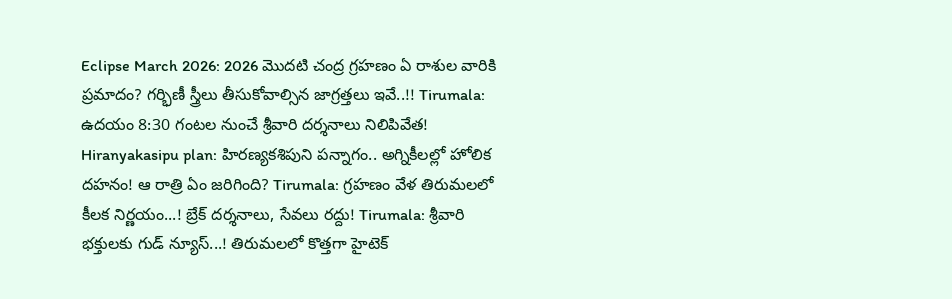Eclipse March 2026: 2026 మొదటి చంద్ర గ్రహణం ఏ రాశుల వారికి ప్రమాదం? గర్భిణీ స్త్రీలు తీసుకోవాల్సిన జాగ్రత్తలు ఇవే..!! Tirumala: ఉదయం 8:30 గంటల నుంచే శ్రీవారి దర్శనాలు నిలిపివేత! Hiranyakasipu plan: హిరణ్యకశిపుని పన్నాగం.. అగ్నికీలల్లో హోలిక దహనం! ఆ రాత్రి ఏం జరిగింది? Tirumala: గ్రహణం వేళ తిరుమలలో కీలక నిర్ణయం...! బ్రేక్ దర్శనాలు, సేవలు రద్దు! Tirumala: శ్రీవారి భక్తులకు గుడ్ న్యూస్...! తిరుమలలో కొత్తగా హైటెక్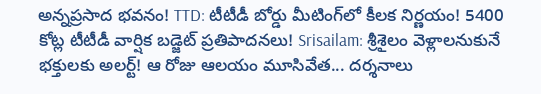అన్నప్రసాద భవనం! TTD: టీటీడీ బోర్డు మీటింగ్‌లో కీలక నిర్ణయం! 5400 కోట్ల టీటీడీ వార్షిక బడ్జెట్ ప్రతిపాదనలు! Srisailam: శ్రీశైలం వెళ్లాలనుకునే భక్తులకు అలర్ట్! ఆ రోజు ఆలయం మూసివేత... దర్శనాలు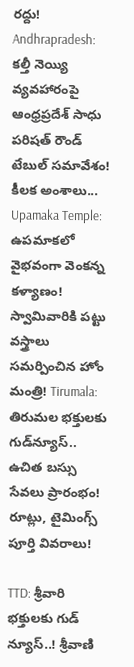రద్దు! Andhrapradesh: కల్తీ నెయ్యి వ్యవహారంపై ఆంధ్రప్రదేశ్ సాధు పరిషత్ రౌండ్ టేబుల్ సమావేశం! కీలక అంశాలు... Upamaka Temple: ఉపమాకలో వైభవంగా వెంకన్న కళ్యాణం! స్వామివారికి పట్టు వస్త్రాలు సమర్పించిన హోం మంత్రి! Tirumala: తిరుమల భక్తులకు గుడ్‌న్యూస్.. ఉచిత బస్సు సేవలు ప్రారంభం! రూట్లు, టైమింగ్స్ పూర్తి వివరాలు!

TTD: శ్రీవారి భక్తులకు గుడ్ న్యూస్..! శ్రీవాణి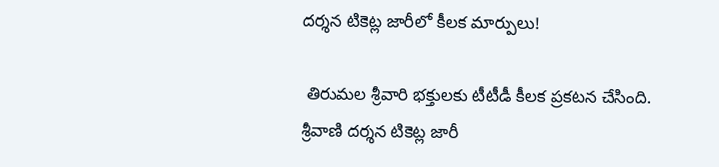దర్శన టికెట్ల జారీలో కీలక మార్పులు!

 తిరుమల శ్రీవారి భక్తులకు టీటీడీ కీలక ప్రకటన చేసింది. శ్రీవాణి దర్శన టికెట్ల జారీ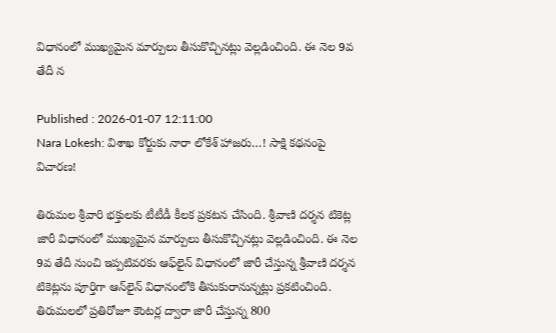విధానంలో ముఖ్యమైన మార్పులు తీసుకొచ్చినట్లు వెల్లడించింది. ఈ నెల 9వ తేదీ న

Published : 2026-01-07 12:11:00
Nara Lokesh: విశాఖ కోర్టుకు నారా లోకేశ్ హాజరు…! సాక్షి కథనంపై విచారణ!

తిరుమల శ్రీవారి భక్తులకు టీటీడీ కీలక ప్రకటన చేసింది. శ్రీవాణి దర్శన టికెట్ల జారీ విధానంలో ముఖ్యమైన మార్పులు తీసుకొచ్చినట్లు వెల్లడించింది. ఈ నెల 9వ తేదీ నుంచి ఇప్పటివరకు ఆఫ్‌లైన్ విధానంలో జారీ చేస్తున్న శ్రీ‌వాణి దర్శన టికెట్లను పూర్తిగా ఆన్‌లైన్ విధానంలోకి తీసుకురానున్నట్లు ప్రకటించింది. తిరుమలలో ప్రతిరోజూ కౌంటర్ల ద్వారా జారీ చేస్తున్న 800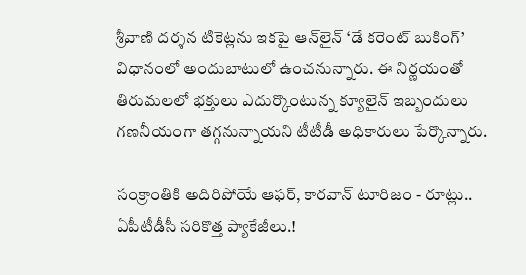శ్రీ‌వాణి దర్శన టికెట్లను ఇకపై ఆన్‌లైన్ ‘డే కరెంట్ బుకింగ్’ విధానంలో అందుబాటులో ఉంచనున్నారు. ఈ నిర్ణయంతో తిరుమలలో భక్తులు ఎదుర్కొంటున్న క్యూలైన్ ఇబ్బందులు గణనీయంగా తగ్గనున్నాయని టీటీడీ అధికారులు పేర్కొన్నారు.

సంక్రాంతికి అదిరిపోయే ఆఫర్, కారవాన్ టూరిజం - రూట్లు.. ఏపీటీడీసీ సరికొత్త ప్యాకేజీలు.!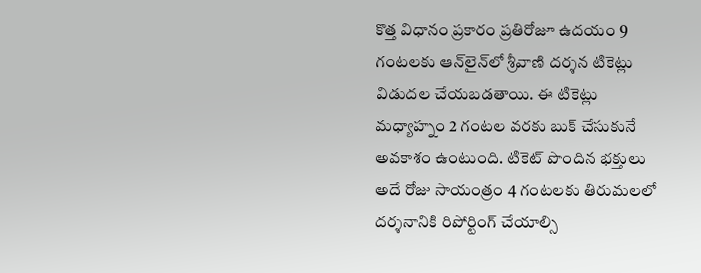కొత్త విధానం ప్రకారం ప్రతిరోజూ ఉదయం 9 గంటలకు ఆన్‌లైన్‌లో శ్రీ‌వాణి దర్శన టికెట్లు విడుదల చేయబడతాయి. ఈ టికెట్లు మధ్యాహ్నం 2 గంటల వరకు బుక్ చేసుకునే అవకాశం ఉంటుంది. టికెట్ పొందిన భక్తులు అదే రోజు సాయంత్రం 4 గంటలకు తిరుమలలో దర్శనానికి రిపోర్టింగ్ చేయాల్సి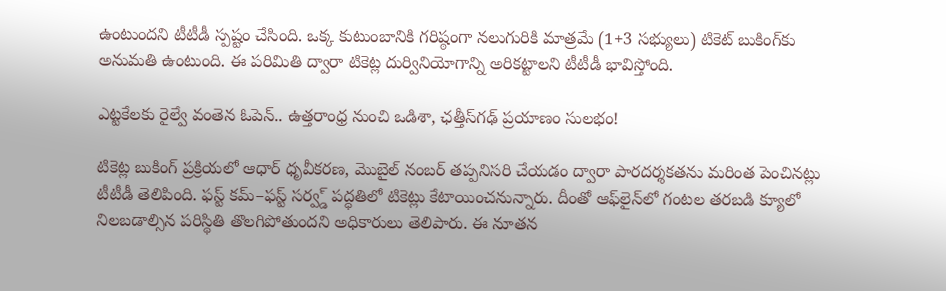ఉంటుందని టీటీడీ స్పష్టం చేసింది. ఒక్క కుటుంబానికి గరిష్ఠంగా నలుగురికి మాత్రమే (1+3 సభ్యులు) టికెట్ బుకింగ్‌కు అనుమతి ఉంటుంది. ఈ పరిమితి ద్వారా టికెట్ల దుర్వినియోగాన్ని అరికట్టాలని టీటీడీ భావిస్తోంది.

ఎట్టకేలకు రైల్వే వంతెన ఓపెన్.. ఉత్తరాంధ్ర నుంచి ఒడిశా, ఛత్తీస్‌గఢ్ ప్రయాణం సులభం!

టికెట్ల బుకింగ్ ప్రక్రియలో ఆధార్ ధృవీకరణ, మొబైల్ నంబర్ తప్పనిసరి చేయడం ద్వారా పారదర్శకతను మరింత పెంచినట్లు టీటీడీ తెలిపింది. ఫస్ట్ కమ్–ఫస్ట్ సర్వ్డ్ పద్ధతిలో టికెట్లు కేటాయించనున్నారు. దీంతో ఆఫ్‌లైన్‌లో గంటల తరబడి క్యూలో నిలబడాల్సిన పరిస్థితి తొలగిపోతుందని అధికారులు తెలిపారు. ఈ నూతన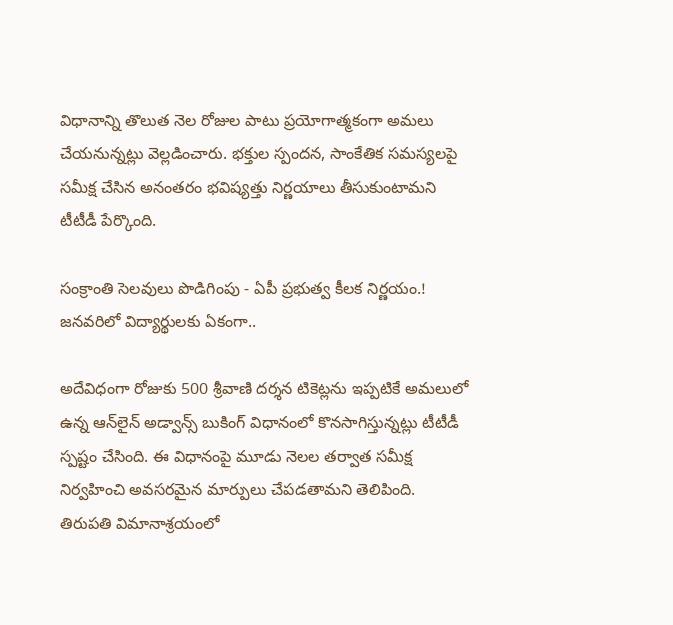విధానాన్ని తొలుత నెల రోజుల పాటు ప్రయోగాత్మకంగా అమలు చేయనున్నట్లు వెల్లడించారు. భక్తుల స్పందన, సాంకేతిక సమస్యలపై సమీక్ష చేసిన అనంతరం భవిష్యత్తు నిర్ణయాలు తీసుకుంటామని టీటీడీ పేర్కొంది.

సంక్రాంతి సెలవులు పొడిగింపు - ఏపీ ప్రభుత్వ కీలక నిర్ణయం.! జనవరిలో విద్యార్థులకు ఏకంగా..

అదేవిధంగా రోజుకు 500 శ్రీ‌వాణి దర్శన టికెట్లను ఇప్పటికే అమలులో ఉన్న ఆన్‌లైన్ అడ్వాన్స్ బుకింగ్ విధానంలో కొనసాగిస్తున్నట్లు టీటీడీ స్పష్టం చేసింది. ఈ విధానంపై మూడు నెలల తర్వాత సమీక్ష నిర్వహించి అవసరమైన మార్పులు చేపడతామని తెలిపింది. తిరుపతి విమానాశ్రయంలో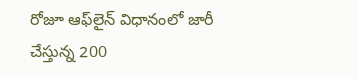రోజూ ఆఫ్‌లైన్ విధానంలో జారీ చేస్తున్న 200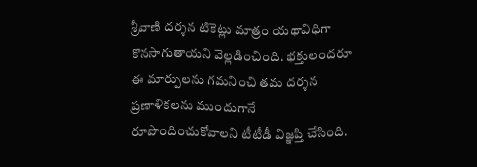శ్రీ‌వాణి దర్శన టికెట్లు మాత్రం యథావిధిగా కొనసాగుతాయని వెల్లడించింది. భక్తులందరూ ఈ మార్పులను గమనించి తమ దర్శన ప్రణాళికలను ముందుగానే రూపొందించుకోవాలని టీటీడీ విజ్ఞప్తి చేసింది.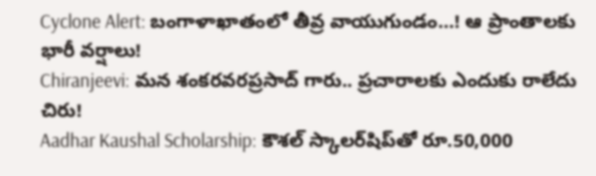Cyclone Alert: బంగాళాఖాతంలో తీవ్ర వాయుగుండం…! ఆ ప్రాంతాలకు భారీ వర్షాలు!
Chiranjeevi: మన శంకరవరప్రసాద్ గారు.. ప్రచారాలకు ఎందుకు రాలేదు చిరు!
Aadhar Kaushal Scholarship: కౌశల్ స్కాలర్‌షిప్‌తో రూ.50,000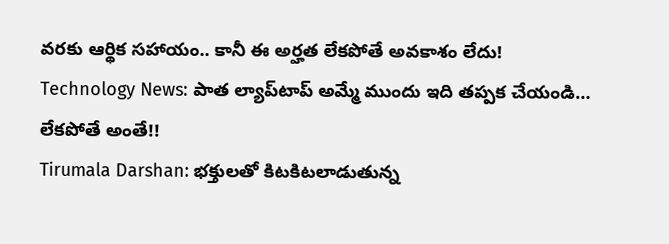వరకు ఆర్థిక సహాయం.. కానీ ఈ అర్హత లేకపోతే అవకాశం లేదు!
Technology News: పాత ల్యాప్‌టాప్ అమ్మే ముందు ఇది తప్పక చేయండి… లేకపోతే అంతే!!
Tirumala Darshan: భక్తులతో కిటకిటలాడుతున్న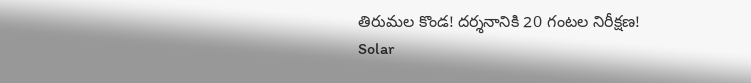తిరుమల కొండ! దర్శనానికి 20 గంటల నిరీక్షణ!
Solar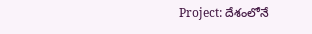Project: దేశంలోనే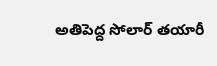అతిపెద్ద సోలార్ తయారీ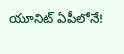యూనిట్ ఏపీలోనే!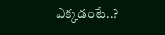ఎక్కడంటే..?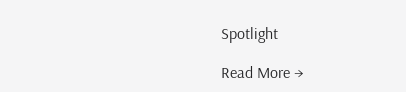Spotlight

Read More →